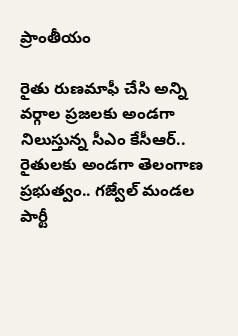ప్రాంతీయం

రైతు రుణమాఫీ చేసి అన్ని వర్గాల ప్రజలకు అండగా నిలుస్తున్న సీఎం కేసీఆర్.. రైతులకు అండగా తెలంగాణ ప్రభుత్వం.. గజ్వేల్ మండల పార్టీ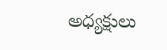అధ్యక్షులు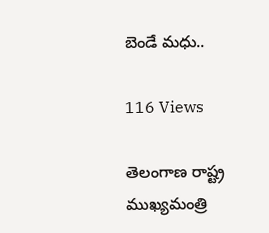బెండే మధు..

116 Views

తెలంగాణ రాష్ట్ర ముఖ్యమంత్రి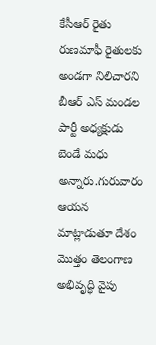కేసీఆర్ రైతు రుణమాఫీ రైతులకు అండగా నిలిచారని బీఆర్ ఎస్ మండల పార్టీ అధ్యక్షుడు బెండే మధు అన్నారు.గురువారం ఆయన మాట్లాడుతూ దేశం మొత్తం తెలంగాణ అభివృద్ధి వైపు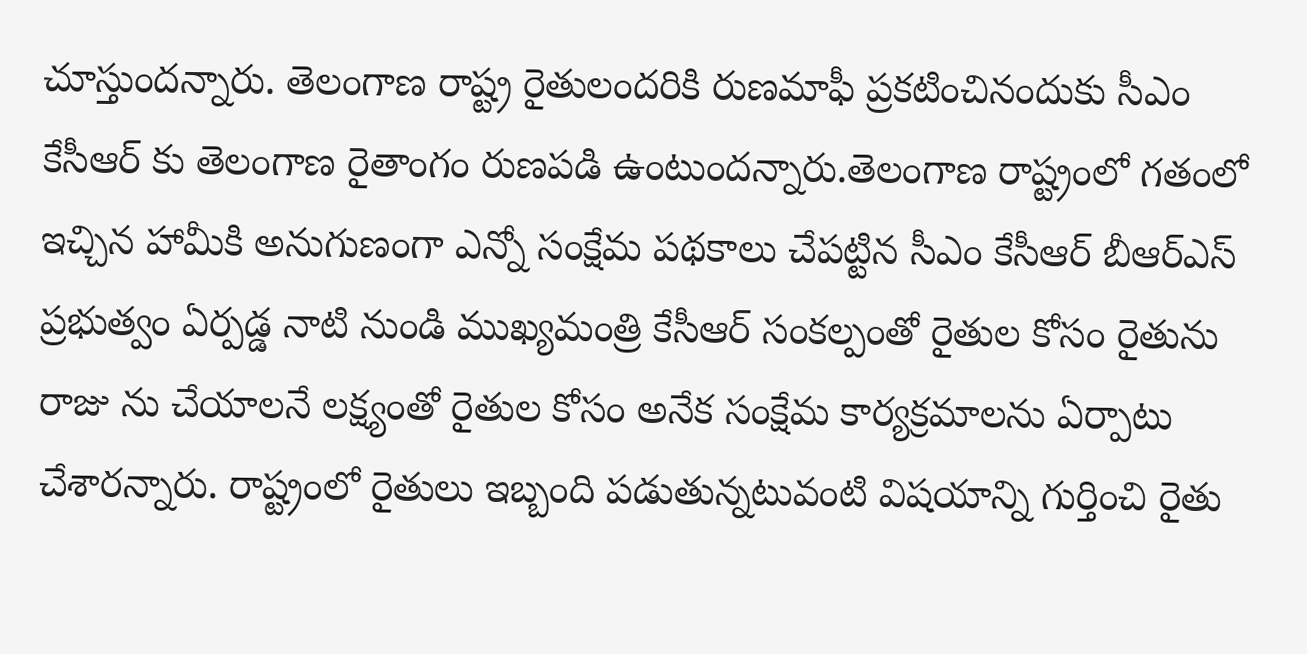చూస్తుందన్నారు. తెలంగాణ రాష్ట్ర రైతులందరికి రుణమాఫీ ప్రకటించినందుకు సీఎం కేసీఆర్ కు తెలంగాణ రైతాంగం రుణపడి ఉంటుందన్నారు.తెలంగాణ రాష్ట్రంలో గతంలో ఇచ్చిన హామీకి అనుగుణంగా ఎన్నో సంక్షేమ పథకాలు చేపట్టిన సీఎం కేసీఆర్ బీఆర్ఎస్ ప్రభుత్వం ఏర్పడ్డ నాటి నుండి ముఖ్యమంత్రి కేసీఆర్ సంకల్పంతో రైతుల కోసం రైతును రాజు ను చేయాలనే లక్ష్యంతో రైతుల కోసం అనేక సంక్షేమ కార్యక్రమాలను ఏర్పాటు చేశారన్నారు. రాష్ట్రంలో రైతులు ఇబ్బంది పడుతున్నటువంటి విషయాన్ని గుర్తించి రైతు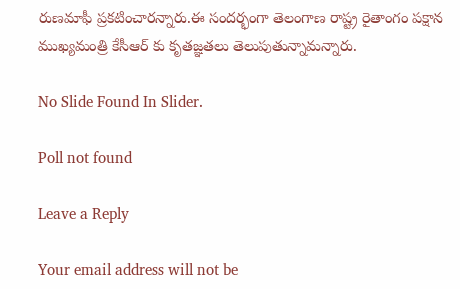రుణమాఫీ ప్రకటించారన్నారు.ఈ సందర్భంగా తెలంగాణ రాష్ట్ర రైతాంగం పక్షాన ముఖ్యమంత్రి కేసీఆర్ కు కృతజ్ఞతలు తెలుపుతున్నామన్నారు.

No Slide Found In Slider.

Poll not found

Leave a Reply

Your email address will not be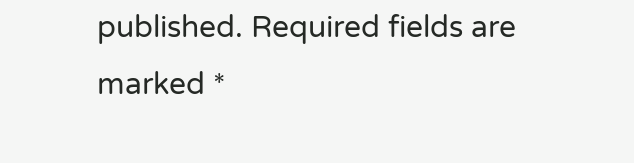published. Required fields are marked *